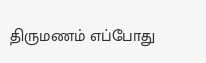திருமணம் எப்போது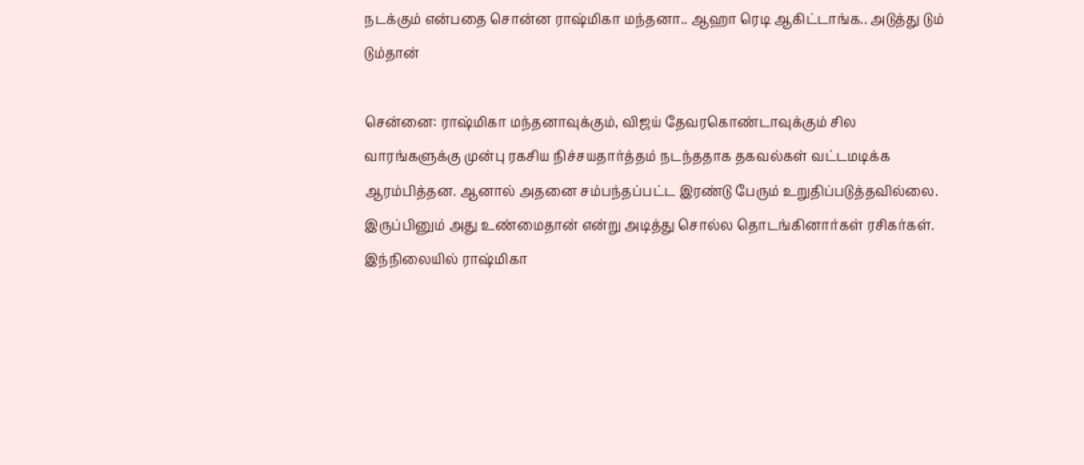நடக்கும் என்பதை சொன்ன ராஷ்மிகா மந்தனா.. ஆஹா ரெடி ஆகிட்டாங்க.. அடுத்து டும் டும்தான்

சென்னை: ராஷ்மிகா மந்தனாவுக்கும், விஜய் தேவரகொண்டாவுக்கும் சில வாரங்களுக்கு முன்பு ரகசிய நிச்சயதார்த்தம் நடந்ததாக தகவல்கள் வட்டமடிக்க ஆரம்பித்தன. ஆனால் அதனை சம்பந்தப்பட்ட இரண்டு பேரும் உறுதிப்படுத்தவில்லை. இருப்பினும் அது உண்மைதான் என்று அடித்து சொல்ல தொடங்கினார்கள் ரசிகர்கள். இந்நிலையில் ராஷ்மிகா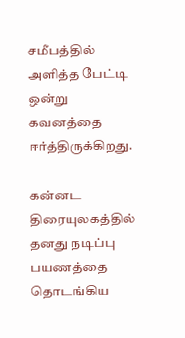சமீபத்தில் அளித்த பேட்டி ஒன்று கவனத்தை ஈர்த்திருக்கிறது.

கன்னட திரையுலகத்தில் தனது நடிப்பு பயணத்தை தொடங்கிய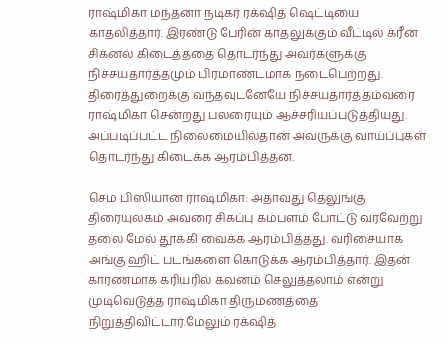ராஷ்மிகா மந்தனா நடிகர் ரக்‌ஷித் ஷெட்டியை காதலித்தார். இரண்டு பேரின் காதலுக்கும் வீட்டில் க்ரீன் சிக்னல் கிடைத்ததை தொடர்ந்து அவர்களுக்கு நிச்சயதார்த்தமும் பிரமாண்டமாக நடைபெற்றது. திரைத்துறைக்கு வந்தவுடனேயே நிச்சயதார்த்தம்வரை ராஷ்மிகா சென்றது பலரையும் ஆச்சரியப்படுத்தியது. அப்படிப்பட்ட நிலைமையில்தான் அவருக்கு வாய்ப்புகள் தொடர்ந்து கிடைக்க ஆரம்பித்தன.

செம பிஸியான ராஷ்மிகா: அதாவது தெலுங்கு திரையுலகம் அவரை சிகப்பு கம்பளம் போட்டு வரவேற்று தலை மேல் தூக்கி வைக்க ஆரம்பித்தது. வரிசையாக அங்கு ஹிட் படங்களை கொடுக்க ஆரம்பித்தார். இதன் காரணமாக கரியரில் கவனம் செலுத்தலாம் என்று முடிவெடுத்த ராஷ்மிகா திருமணத்தை நிறுத்திவிட்டார்.மேலும் ரக்‌ஷித்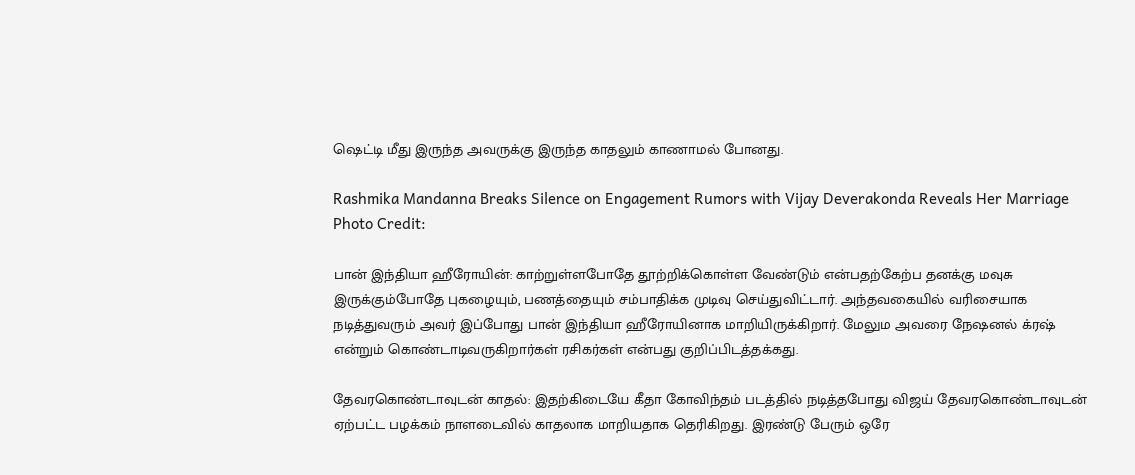ஷெட்டி மீது இருந்த அவருக்கு இருந்த காதலும் காணாமல் போனது.

Rashmika Mandanna Breaks Silence on Engagement Rumors with Vijay Deverakonda Reveals Her Marriage
Photo Credit:

பான் இந்தியா ஹீரோயின்: காற்றுள்ளபோதே தூற்றிக்கொள்ள வேண்டும் என்பதற்கேற்ப தனக்கு மவுசு இருக்கும்போதே புகழையும், பணத்தையும் சம்பாதிக்க முடிவு செய்துவிட்டார். அந்தவகையில் வரிசையாக நடித்துவரும் அவர் இப்போது பான் இந்தியா ஹீரோயினாக மாறியிருக்கிறார். மேலும அவரை நேஷனல் க்ரஷ் என்றும் கொண்டாடிவருகிறார்கள் ரசிகர்கள் என்பது குறிப்பிடத்தக்கது.

தேவரகொண்டாவுடன் காதல்: இதற்கிடையே கீதா கோவிந்தம் படத்தில் நடித்தபோது விஜய் தேவரகொண்டாவுடன் ஏற்பட்ட பழக்கம் நாளடைவில் காதலாக மாறியதாக தெரிகிறது. இரண்டு பேரும் ஒரே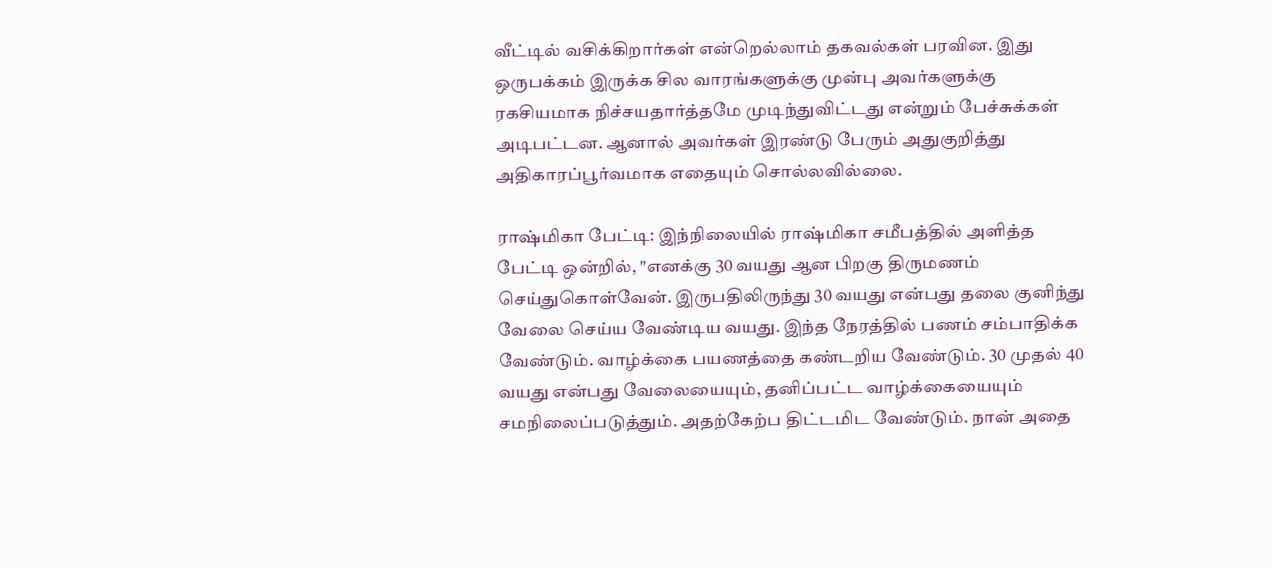வீட்டில் வசிக்கிறார்கள் என்றெல்லாம் தகவல்கள் பரவின. இது ஒருபக்கம் இருக்க சில வாரங்களுக்கு முன்பு அவர்களுக்கு ரகசியமாக நிச்சயதார்த்தமே முடிந்துவிட்டது என்றும் பேச்சுக்கள் அடிபட்டன. ஆனால் அவர்கள் இரண்டு பேரும் அதுகுறித்து அதிகாரப்பூர்வமாக எதையும் சொல்லவில்லை.

ராஷ்மிகா பேட்டி: இந்நிலையில் ராஷ்மிகா சமீபத்தில் அளித்த பேட்டி ஒன்றில், "எனக்கு 30 வயது ஆன பிறகு திருமணம் செய்துகொள்வேன். இருபதிலிருந்து 30 வயது என்பது தலை குனிந்து வேலை செய்ய வேண்டிய வயது. இந்த நேரத்தில் பணம் சம்பாதிக்க வேண்டும். வாழ்க்கை பயணத்தை கண்டறிய வேண்டும். 30 முதல் 40 வயது என்பது வேலையையும், தனிப்பட்ட வாழ்க்கையையும் சமநிலைப்படுத்தும். அதற்கேற்ப திட்டமிட வேண்டும். நான் அதை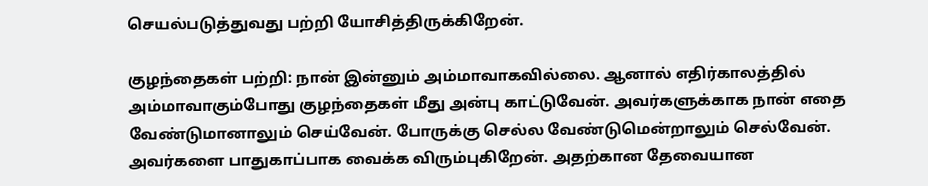செயல்படுத்துவது பற்றி யோசித்திருக்கிறேன்.

குழந்தைகள் பற்றி: நான் இன்னும் அம்மாவாகவில்லை. ஆனால் எதிர்காலத்தில் அம்மாவாகும்போது குழந்தைகள் மீது அன்பு காட்டுவேன். அவர்களுக்காக நான் எதை வேண்டுமானாலும் செய்வேன். போருக்கு செல்ல வேண்டுமென்றாலும் செல்வேன். அவர்களை பாதுகாப்பாக வைக்க விரும்புகிறேன். அதற்கான தேவையான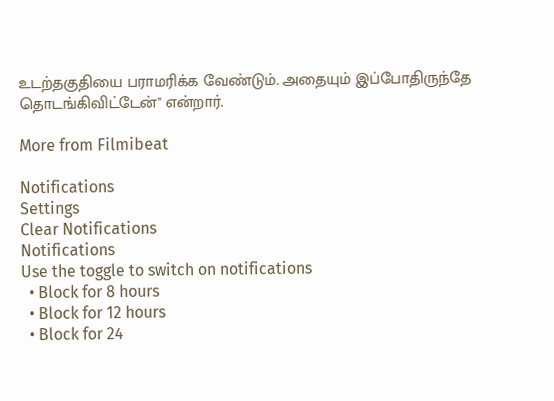உடற்தகுதியை பராமரிக்க வேண்டும். அதையும் இப்போதிருந்தே தொடங்கிவிட்டேன்" என்றார்.

More from Filmibeat

Notifications
Settings
Clear Notifications
Notifications
Use the toggle to switch on notifications
  • Block for 8 hours
  • Block for 12 hours
  • Block for 24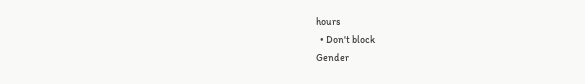hours
  • Don't block
Gender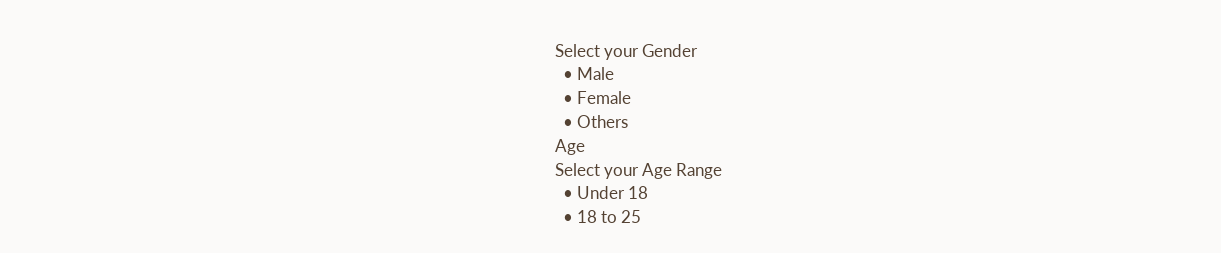Select your Gender
  • Male
  • Female
  • Others
Age
Select your Age Range
  • Under 18
  • 18 to 25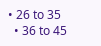• 26 to 35
  • 36 to 45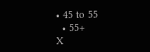• 45 to 55
  • 55+
X